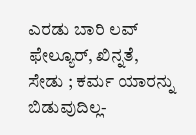ಎರಡು ಬಾರಿ ಲವ್ ಫೇಲ್ಯೂರ್, ಖಿನ್ನತೆ, ಸೇಡು ; ಕರ್ಮ ಯಾರನ್ನು ಬಿಡುವುದಿಲ್ಲ-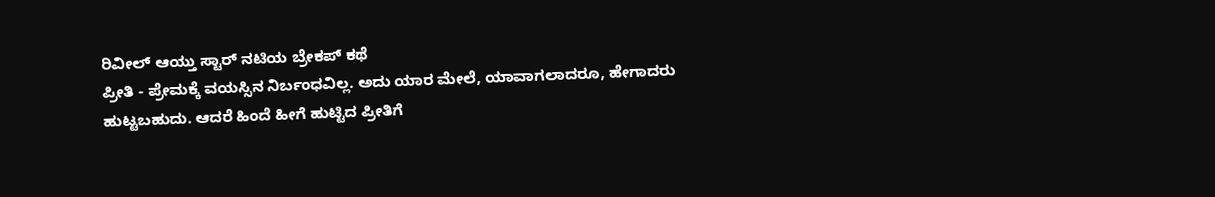ರಿವೀಲ್ ಆಯ್ತು ಸ್ಟಾರ್ ನಟಿಯ ಬ್ರೇಕಪ್ ಕಥೆ
ಪ್ರೀತಿ - ಪ್ರೇಮಕ್ಕೆ ವಯಸ್ಸಿನ ನಿರ್ಬಂಧವಿಲ್ಲ. ಅದು ಯಾರ ಮೇಲೆ, ಯಾವಾಗಲಾದರೂ, ಹೇಗಾದರು ಹುಟ್ಟಬಹುದು. ಆದರೆ ಹಿಂದೆ ಹೀಗೆ ಹುಟ್ಟಿದ ಪ್ರೀತಿಗೆ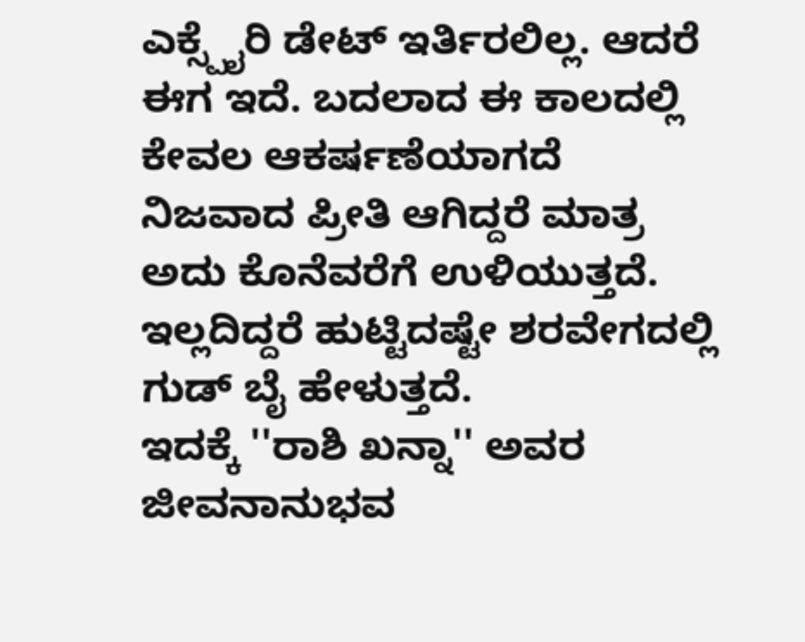ಎಕ್ಸ್ಪೈರಿ ಡೇಟ್ ಇರ್ತಿರಲಿಲ್ಲ. ಆದರೆ ಈಗ ಇದೆ. ಬದಲಾದ ಈ ಕಾಲದಲ್ಲಿ ಕೇವಲ ಆಕರ್ಷಣೆಯಾಗದೆ ನಿಜವಾದ ಪ್ರೀತಿ ಆಗಿದ್ದರೆ ಮಾತ್ರ ಅದು ಕೊನೆವರೆಗೆ ಉಳಿಯುತ್ತದೆ. ಇಲ್ಲದಿದ್ದರೆ ಹುಟ್ಟಿದಷ್ಟೇ ಶರವೇಗದಲ್ಲಿ ಗುಡ್ ಬೈ ಹೇಳುತ್ತದೆ.
ಇದಕ್ಕೆ ''ರಾಶಿ ಖನ್ನಾ'' ಅವರ ಜೀವನಾನುಭವ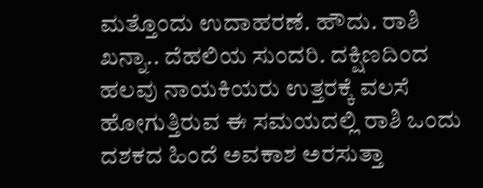ಮತ್ತೊಂದು ಉದಾಹರಣೆ. ಹೌದು. ರಾಶಿ ಖನ್ನಾ.. ದೆಹಲಿಯ ಸುಂದರಿ. ದಕ್ಷಿಣದಿಂದ ಹಲವು ನಾಯಕಿಯರು ಉತ್ತರಕ್ಕೆ ವಲಸೆ ಹೋಗುತ್ತಿರುವ ಈ ಸಮಯದಲ್ಲಿ ರಾಶಿ ಒಂದು ದಶಕದ ಹಿಂದೆ ಅವಕಾಶ ಅರಸುತ್ತಾ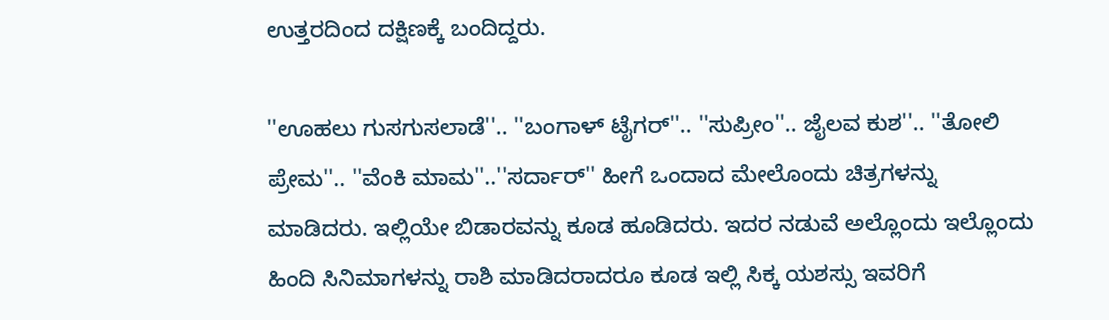ಉತ್ತರದಿಂದ ದಕ್ಷಿಣಕ್ಕೆ ಬಂದಿದ್ದರು.

''ಊಹಲು ಗುಸಗುಸಲಾಡೆ''.. ''ಬಂಗಾಳ್ ಟೈಗರ್''.. ''ಸುಪ್ರೀಂ''.. ಜೈಲವ ಕುಶ''.. ''ತೋಲಿ ಪ್ರೇಮ''.. ''ವೆಂಕಿ ಮಾಮ''..''ಸರ್ದಾರ್'' ಹೀಗೆ ಒಂದಾದ ಮೇಲೊಂದು ಚಿತ್ರಗಳನ್ನು ಮಾಡಿದರು. ಇಲ್ಲಿಯೇ ಬಿಡಾರವನ್ನು ಕೂಡ ಹೂಡಿದರು. ಇದರ ನಡುವೆ ಅಲ್ಲೊಂದು ಇಲ್ಲೊಂದು ಹಿಂದಿ ಸಿನಿಮಾಗಳನ್ನು ರಾಶಿ ಮಾಡಿದರಾದರೂ ಕೂಡ ಇಲ್ಲಿ ಸಿಕ್ಕ ಯಶಸ್ಸು ಇವರಿಗೆ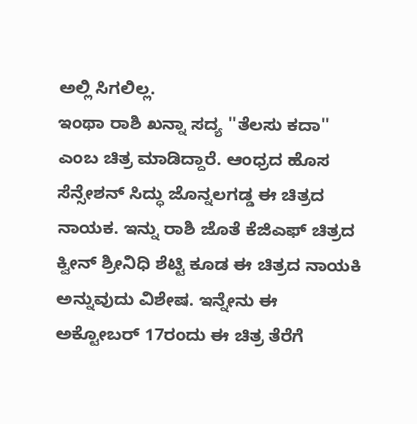ಅಲ್ಲಿ ಸಿಗಲಿಲ್ಲ.
ಇಂಥಾ ರಾಶಿ ಖನ್ನಾ ಸದ್ಯ ''ತೆಲಸು ಕದಾ'' ಎಂಬ ಚಿತ್ರ ಮಾಡಿದ್ದಾರೆ. ಆಂಧ್ರದ ಹೊಸ ಸೆನ್ಸೇಶನ್ ಸಿದ್ಧು ಜೊನ್ನಲಗಡ್ಡ ಈ ಚಿತ್ರದ ನಾಯಕ. ಇನ್ನು ರಾಶಿ ಜೊತೆ ಕೆಜಿಎಫ್ ಚಿತ್ರದ ಕ್ವೀನ್ ಶ್ರೀನಿಧಿ ಶೆಟ್ಟಿ ಕೂಡ ಈ ಚಿತ್ರದ ನಾಯಕಿ ಅನ್ನುವುದು ವಿಶೇಷ. ಇನ್ನೇನು ಈ ಅಕ್ಟೋಬರ್ 17ರಂದು ಈ ಚಿತ್ರ ತೆರೆಗೆ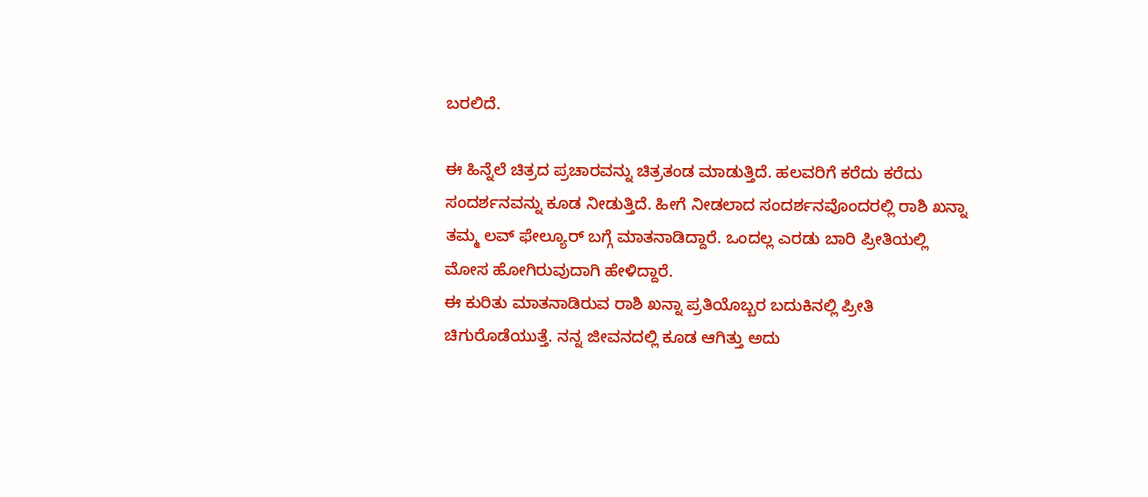ಬರಲಿದೆ.

ಈ ಹಿನ್ನೆಲೆ ಚಿತ್ರದ ಪ್ರಚಾರವನ್ನು ಚಿತ್ರತಂಡ ಮಾಡುತ್ತಿದೆ. ಹಲವರಿಗೆ ಕರೆದು ಕರೆದು ಸಂದರ್ಶನವನ್ನು ಕೂಡ ನೀಡುತ್ತಿದೆ. ಹೀಗೆ ನೀಡಲಾದ ಸಂದರ್ಶನವೊಂದರಲ್ಲಿ ರಾಶಿ ಖನ್ನಾ ತಮ್ಮ ಲವ್ ಫೇಲ್ಯೂರ್ ಬಗ್ಗೆ ಮಾತನಾಡಿದ್ದಾರೆ. ಒಂದಲ್ಲ ಎರಡು ಬಾರಿ ಪ್ರೀತಿಯಲ್ಲಿ ಮೋಸ ಹೋಗಿರುವುದಾಗಿ ಹೇಳಿದ್ದಾರೆ.
ಈ ಕುರಿತು ಮಾತನಾಡಿರುವ ರಾಶಿ ಖನ್ನಾ ಪ್ರತಿಯೊಬ್ಬರ ಬದುಕಿನಲ್ಲಿ ಪ್ರೀತಿ ಚಿಗುರೊಡೆಯುತ್ತೆ. ನನ್ನ ಜೀವನದಲ್ಲಿ ಕೂಡ ಆಗಿತ್ತು ಅದು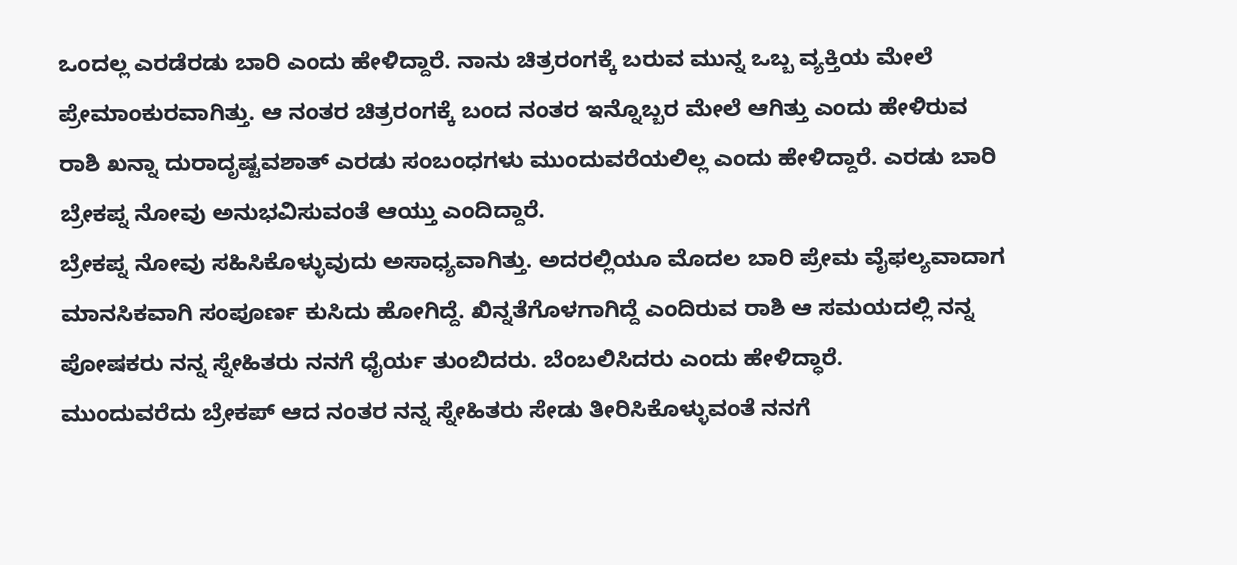ಒಂದಲ್ಲ ಎರಡೆರಡು ಬಾರಿ ಎಂದು ಹೇಳಿದ್ದಾರೆ. ನಾನು ಚಿತ್ರರಂಗಕ್ಕೆ ಬರುವ ಮುನ್ನ ಒಬ್ಬ ವ್ಯಕ್ತಿಯ ಮೇಲೆ ಪ್ರೇಮಾಂಕುರವಾಗಿತ್ತು. ಆ ನಂತರ ಚಿತ್ರರಂಗಕ್ಕೆ ಬಂದ ನಂತರ ಇನ್ನೊಬ್ಬರ ಮೇಲೆ ಆಗಿತ್ತು ಎಂದು ಹೇಳಿರುವ ರಾಶಿ ಖನ್ನಾ ದುರಾದೃಷ್ಟವಶಾತ್ ಎರಡು ಸಂಬಂಧಗಳು ಮುಂದುವರೆಯಲಿಲ್ಲ ಎಂದು ಹೇಳಿದ್ದಾರೆ. ಎರಡು ಬಾರಿ ಬ್ರೇಕಪ್ನ ನೋವು ಅನುಭವಿಸುವಂತೆ ಆಯ್ತು ಎಂದಿದ್ದಾರೆ.
ಬ್ರೇಕಪ್ನ ನೋವು ಸಹಿಸಿಕೊಳ್ಳುವುದು ಅಸಾಧ್ಯವಾಗಿತ್ತು. ಅದರಲ್ಲಿಯೂ ಮೊದಲ ಬಾರಿ ಪ್ರೇಮ ವೈಫಲ್ಯವಾದಾಗ ಮಾನಸಿಕವಾಗಿ ಸಂಪೂರ್ಣ ಕುಸಿದು ಹೋಗಿದ್ದೆ. ಖಿನ್ನತೆಗೊಳಗಾಗಿದ್ದೆ ಎಂದಿರುವ ರಾಶಿ ಆ ಸಮಯದಲ್ಲಿ ನನ್ನ ಪೋಷಕರು ನನ್ನ ಸ್ನೇಹಿತರು ನನಗೆ ಧೈರ್ಯ ತುಂಬಿದರು. ಬೆಂಬಲಿಸಿದರು ಎಂದು ಹೇಳಿದ್ಧಾರೆ.
ಮುಂದುವರೆದು ಬ್ರೇಕಪ್ ಆದ ನಂತರ ನನ್ನ ಸ್ನೇಹಿತರು ಸೇಡು ತೀರಿಸಿಕೊಳ್ಳುವಂತೆ ನನಗೆ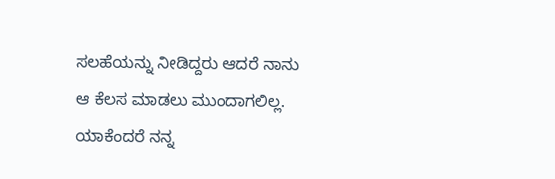ಸಲಹೆಯನ್ನು ನೀಡಿದ್ದರು ಆದರೆ ನಾನು ಆ ಕೆಲಸ ಮಾಡಲು ಮುಂದಾಗಲಿಲ್ಲ. ಯಾಕೆಂದರೆ ನನ್ನ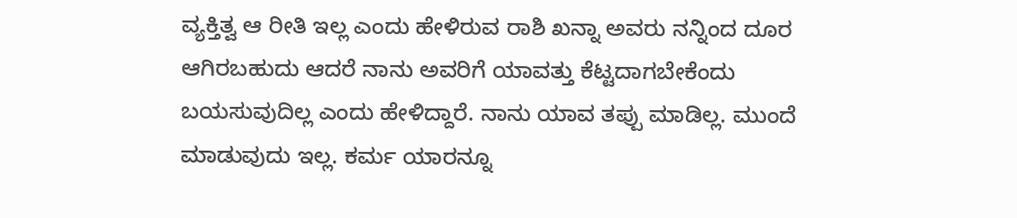ವ್ಯಕ್ತಿತ್ವ ಆ ರೀತಿ ಇಲ್ಲ ಎಂದು ಹೇಳಿರುವ ರಾಶಿ ಖನ್ನಾ ಅವರು ನನ್ನಿಂದ ದೂರ ಆಗಿರಬಹುದು ಆದರೆ ನಾನು ಅವರಿಗೆ ಯಾವತ್ತು ಕೆಟ್ಟದಾಗಬೇಕೆಂದು ಬಯಸುವುದಿಲ್ಲ ಎಂದು ಹೇಳಿದ್ದಾರೆ. ನಾನು ಯಾವ ತಪ್ಪು ಮಾಡಿಲ್ಲ. ಮುಂದೆ ಮಾಡುವುದು ಇಲ್ಲ. ಕರ್ಮ ಯಾರನ್ನೂ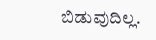ಬಿಡುವುದಿಲ್ಲ.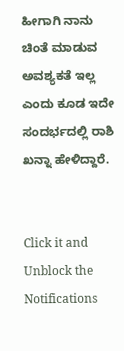ಹೀಗಾಗಿ ನಾನು ಚಿಂತೆ ಮಾಡುವ ಅವಶ್ಯಕತೆ ಇಲ್ಲ ಎಂದು ಕೂಡ ಇದೇ ಸಂದರ್ಭದಲ್ಲಿ ರಾಶಿ ಖನ್ನಾ ಹೇಳಿದ್ದಾರೆ.


Click it and Unblock the Notifications